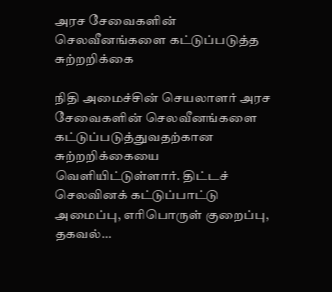அரச சேவைகளின் செலவீனங்களை கட்டுப்படுத்த சுற்றறிக்கை

நிதி அமைச்சின் செயலாளர் அரச சேவைகளின் செலவீனங்களை கட்டுப்படுத்துவதற்கான சுற்றறிக்கையை வௌியிட்டுள்ளார். திட்டச் செலவினக் கட்டுப்பாட்டு அமைப்பு, எரிபொருள் குறைப்பு, தகவல்…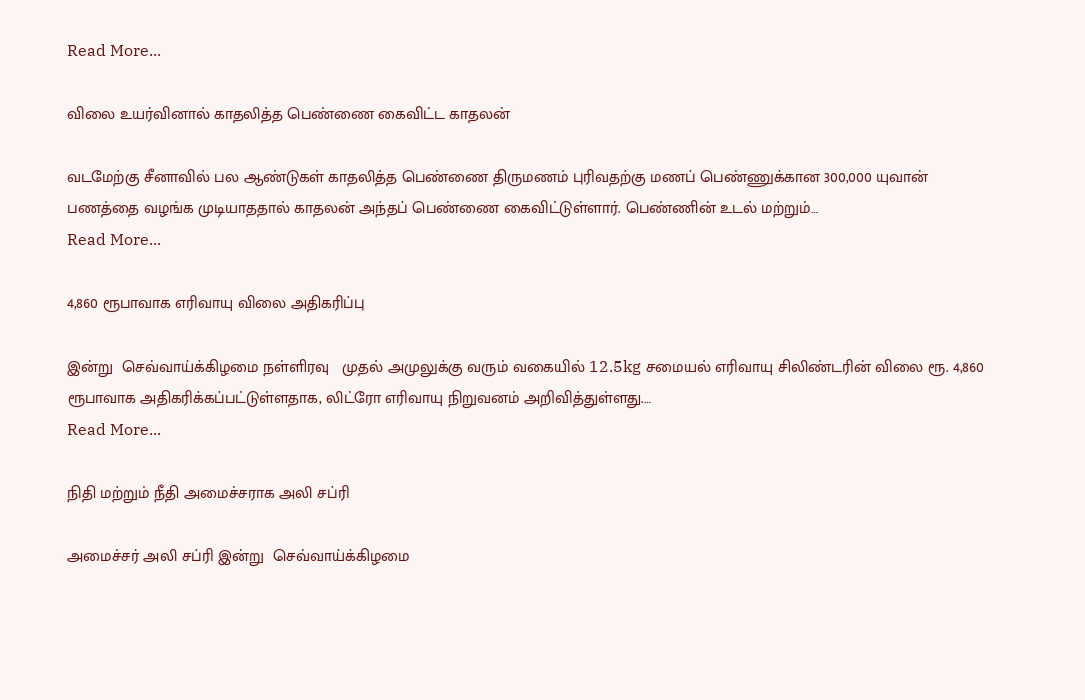Read More...

விலை உயர்வினால் காதலித்த பெண்ணை கைவிட்ட காதலன்

வடமேற்கு சீனாவில் பல ஆண்டுகள் காதலித்த பெண்ணை திருமணம் புரிவதற்கு மணப் பெண்ணுக்கான 300,000 யுவான் பணத்தை வழங்க முடியாததால் காதலன் அந்தப் பெண்ணை கைவிட்டுள்ளார். பெண்ணின் உடல் மற்றும்…
Read More...

4,860 ரூபாவாக எரிவாயு விலை அதிகரிப்பு

இன்று  செவ்வாய்க்கிழமை நள்ளிரவு   முதல் அமுலுக்கு வரும் வகையில் 12.5kg சமையல் எரிவாயு சிலிண்டரின் விலை ரூ. 4,860 ரூபாவாக அதிகரிக்கப்பட்டுள்ளதாக, லிட்ரோ எரிவாயு நிறுவனம் அறிவித்துள்ளது.…
Read More...

நிதி மற்றும் நீதி அமைச்சராக அலி சப்ரி

அமைச்சர் அலி சப்ரி இன்று  செவ்வாய்க்கிழமை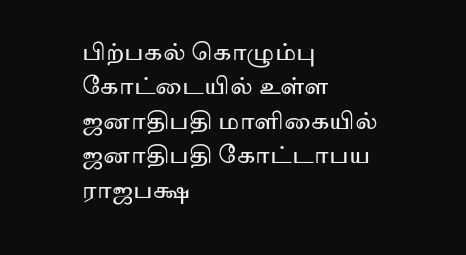பிற்பகல் கொழும்பு கோட்டையில் உள்ள ஜனாதிபதி மாளிகையில் ஜனாதிபதி கோட்டாபய ராஜபக்ஷ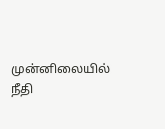முன்னிலையில் நீதி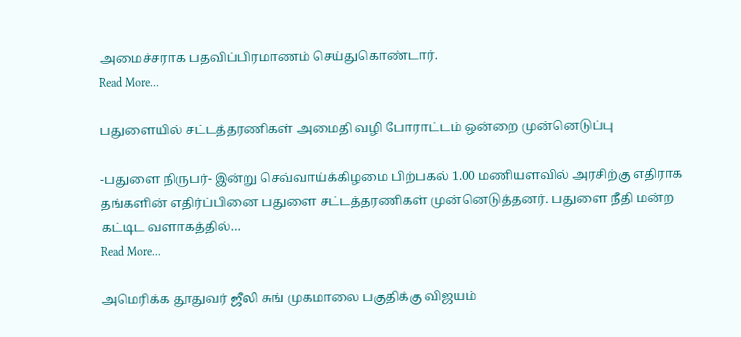அமைச்சராக பதவிப்பிரமாணம் செய்துகொண்டார்.
Read More...

பதுளையில் சட்டத்தரணிகள் அமைதி வழி போராட்டம் ஒன்றை முன்னெடுப்பு

-பதுளை நிருபர்- இன்று செவ்வாய்க்கிழமை பிற்பகல் 1.00 மணியளவில் அரசிற்கு எதிராக தங்களின் எதிர்ப்பினை பதுளை சட்டத்தரணிகள் முன்னெடுத்தனர். பதுளை நீதி மன்ற கட்டிட வளாகத்தில்…
Read More...

அமெரிக்க தூதுவர் ஜீலி சுங் முகமாலை பகுதிக்கு விஜயம்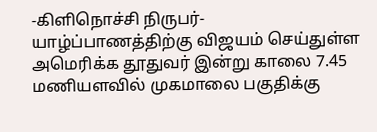-கிளிநொச்சி நிருபர்- யாழ்ப்பாணத்திற்கு விஜயம் செய்துள்ள அமெரிக்க தூதுவர் இன்று காலை 7.45 மணியளவில் முகமாலை பகுதிக்கு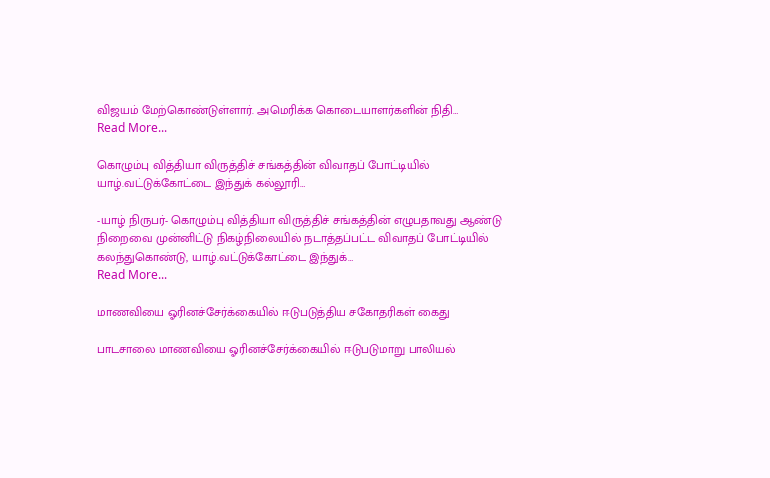விஜயம் மேற்கொண்டுள்ளார். அமெரிக்க கொடையாளர்களின் நிதி…
Read More...

கொழும்பு வித்தியா விருத்திச் சங்கத்தின் விவாதப் போட்டியில் யாழ்.வட்டுக்கோட்டை இந்துக் கல்லூரி…

-யாழ் நிருபர்- கொழும்பு வித்தியா விருத்திச் சங்கத்தின் எழுபதாவது ஆண்டு நிறைவை முன்னிட்டு நிகழ்நிலையில் நடாத்தப்பட்ட விவாதப் போட்டியில் கலந்துகொண்டு, யாழ்.வட்டுக்கோட்டை இந்துக்…
Read More...

மாணவியை ஓரினச்சேர்க்கையில் ஈடுபடுத்திய சகோதரிகள் கைது

பாடசாலை மாணவியை ஓரினச்சேர்க்கையில் ஈடுபடுமாறு பாலியல்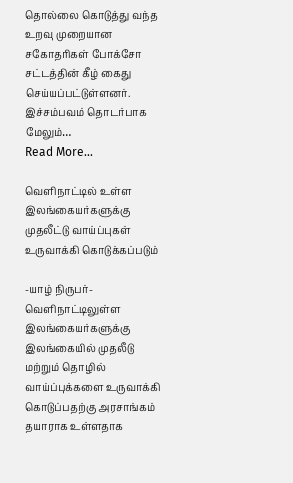தொல்லை கொடுத்து வந்த உறவு முறையான சகோதரிகள் போக்சோ சட்டத்தின் கீழ் கைது செய்யப்பட்டுள்ளனர். இச்சம்பவம் தொடர்பாக மேலும்…
Read More...

வெளிநாட்டில் உள்ள இலங்கையர்களுக்கு முதலீட்டு வாய்ப்புகள் உருவாக்கி கொடுக்கப்படும்

-யாழ் நிருபர்- வெளிநாட்டிலுள்ள இலங்கையர்களுக்கு இலங்கையில் முதலீடு மற்றும் தொழில் வாய்ப்புக்களை உருவாக்கி கொடுப்பதற்கு அரசாங்கம் தயாராக உள்ளதாக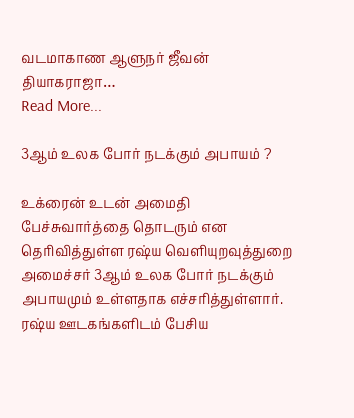வடமாகாண ஆளுநர் ஜீவன் தியாகராஜா…
Read More...

3ஆம் உலக போர் நடக்கும் அபாயம் ?

உக்ரைன் உடன் அமைதி பேச்சுவார்த்தை தொடரும் என தெரிவித்துள்ள ரஷ்ய வெளியுறவுத்துறை அமைச்சர் 3ஆம் உலக போர் நடக்கும் அபாயமும் உள்ளதாக எச்சரித்துள்ளார். ரஷ்ய ஊடகங்களிடம் பேசிய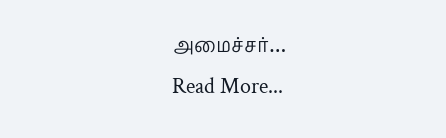அமைச்சர்…
Read More...